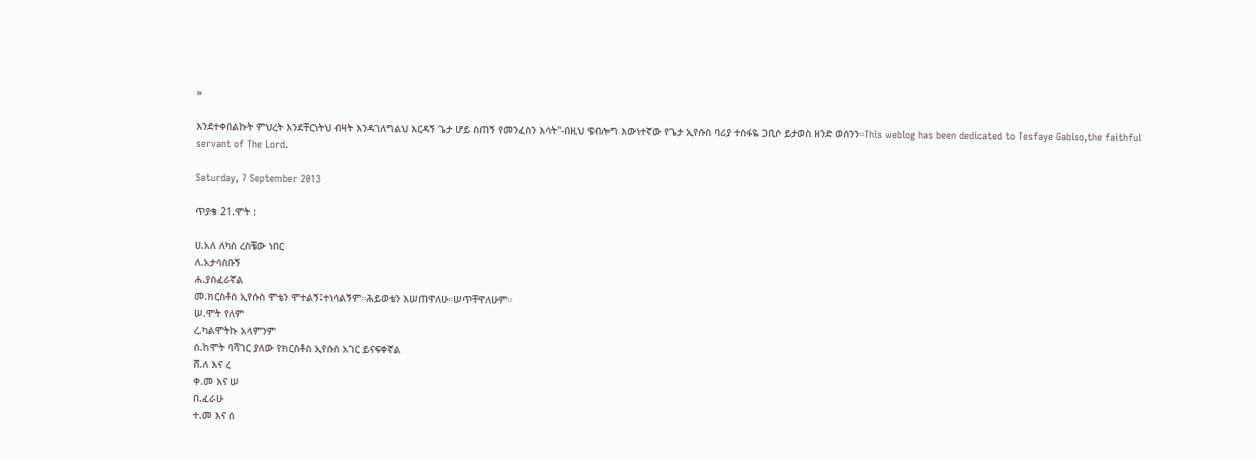»

እንደተቀበልኩት ምህረት እንደቸርነትህ ብዛት እንዳገለግልህ እርዳኝ ጌታ ሆይ ስጠኝ የመንፈስን እሳት"-በዚህ ዌብሎግ እውነተኛው የጌታ ኢየሱስ ባሪያ ተስፋዬ ጋቢሶ ይታወስ ዘንድ ወሰንን።This weblog has been dedicated to Tesfaye Gabiso,the faithful servant of The Lord.

Saturday, 7 September 2013

ጥያቄ 21.ሞት :

ሀ.አለ ለካስ ረስቼው ነበር
ለ.አታሳስቡኝ
ሐ.ያስፈራኛል
መ.ክርስቶስ ኢየሱስ ሞቴን ሞተልኝ፤ተነሳልኝም።ሕይወቴን እሠጠዋለሁ።ሠጥቸዋለሁም።
ሠ.ሞት የለም
ረ.ካልሞትኩ አላምንም
ሰ.ከሞት ባሻገር ያለው የክርስቶስ ኢየሱስ አገር ይናፍቀኛል
ሸ.ለ እና ረ
ቀ.መ እና ሠ
በ.ፈራሁ
ተ.መ እና ሰ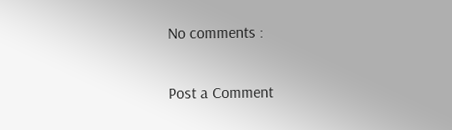No comments :

Post a Comment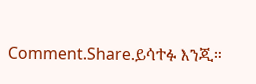Comment.Share.ይሳተፉ እንጂ።